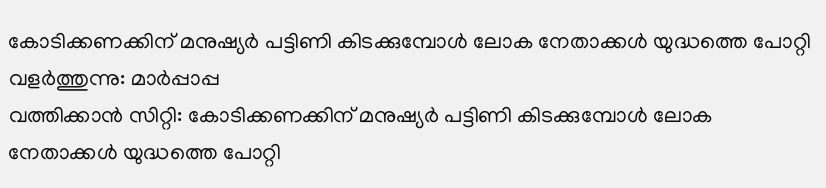കോടിക്കണക്കിന് മനുഷ്യർ പട്ടിണി കിടക്കുമ്പോൾ ലോക നേതാക്കൾ യുദ്ധത്തെ പോറ്റി വളർത്തുന്നു: മാർപ്പാപ്പ
വത്തിക്കാൻ സിറ്റി: കോടിക്കണക്കിന് മനുഷ്യർ പട്ടിണി കിടക്കുമ്പോൾ ലോക നേതാക്കൾ യുദ്ധത്തെ പോറ്റി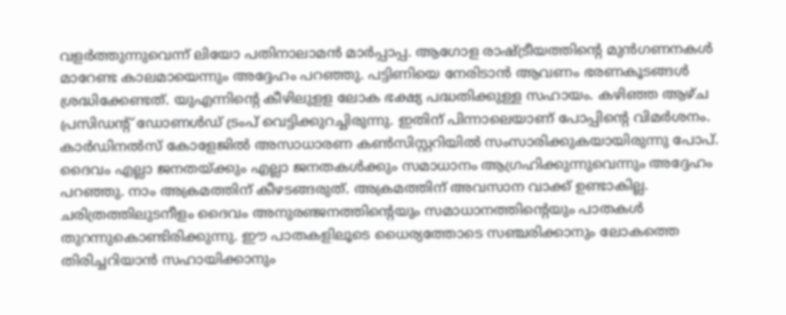വളർത്തുന്നുവെന്ന് ലിയോ പതിനാലാമൻ മാർപ്പാപ്പ. ആഗോള രാഷ്ട്രീയത്തിന്റെ മുൻഗണനകൾ മാറേണ്ട കാലമായെന്നും അദ്ദേഹം പറഞ്ഞു. പട്ടിണിയെ നേരിടാൻ ആവണം ഭരണകൂടങ്ങൾ ശ്രദ്ധിക്കേണ്ടത്. യുഎന്നിന്റെ കീഴിലുളള ലോക ഭക്ഷ്യ പദ്ധതിക്കുള്ള സഹായം. കഴിഞ്ഞ ആഴ്ച പ്രസിഡന്റ് ഡോണൾഡ് ട്രംപ് വെട്ടിക്കുറച്ചിരുന്നു. ഇതിന് പിന്നാലെയാണ് പോപ്പിന്റെ വിമർശനം.
കാർഡിനൽസ് കോളേജിൽ അസാധാരണ കൺസിസ്റ്ററിയിൽ സംസാരിക്കുകയായിരുന്നു പോപ്. ദൈവം എല്ലാ ജനതയ്ക്കും എല്ലാ ജനതകൾക്കും സമാധാനം ആഗ്രഹിക്കുന്നുവെന്നും അദ്ദേഹം പറഞ്ഞു. നാം അക്രമത്തിന് കീഴടങ്ങരുത്. അക്രമത്തിന് അവസാന വാക്ക് ഉണ്ടാകില്ല. ചരിത്രത്തിലുടനീളം ദൈവം അനുരഞ്ജനത്തിന്റെയും സമാധാനത്തിന്റെയും പാതകൾ തുറന്നുകൊണ്ടിരിക്കുന്നു. ഈ പാതകളിലൂടെ ധൈര്യത്തോടെ സഞ്ചരിക്കാനും ലോകത്തെ തിരിച്ചറിയാൻ സഹായിക്കാനും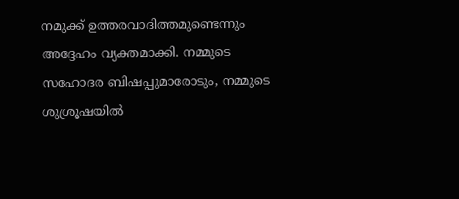നമുക്ക് ഉത്തരവാദിത്തമുണ്ടെന്നും അദ്ദേഹം വ്യക്തമാക്കി. നമ്മുടെ സഹോദര ബിഷപ്പുമാരോടും, നമ്മുടെ ശുശ്രൂഷയിൽ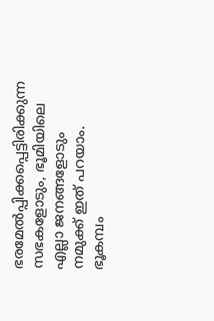ഭരമേൽപ്പിക്കപ്പെട്ടിരിക്കുന്ന സഭകളോടും, ഭൂമിയിലെ എല്ലാ ജനങ്ങളോടും നമുക്ക് ഇത് പറയാം. ഭൂകമ്പം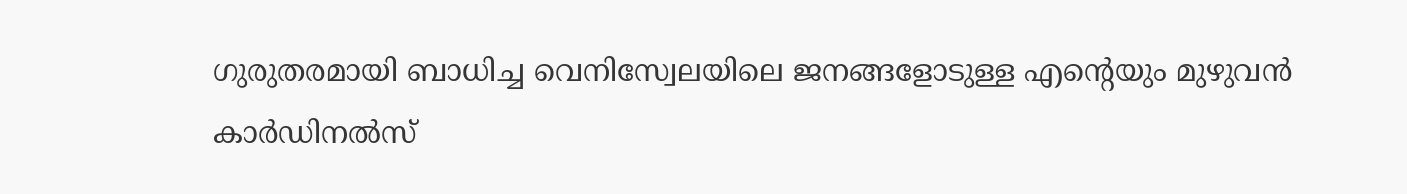ഗുരുതരമായി ബാധിച്ച വെനിസ്വേലയിലെ ജനങ്ങളോടുള്ള എന്റെയും മുഴുവൻ കാർഡിനൽസ്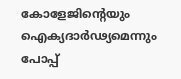കോളേജിന്റെയും ഐക്യദാർഢ്യമെന്നും പോപ്പ്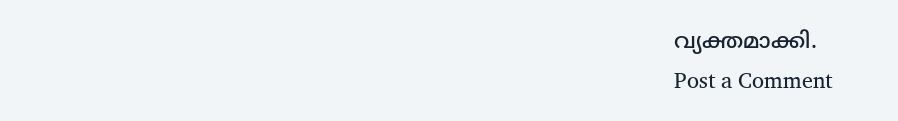വ്യക്തമാക്കി.
Post a Comment